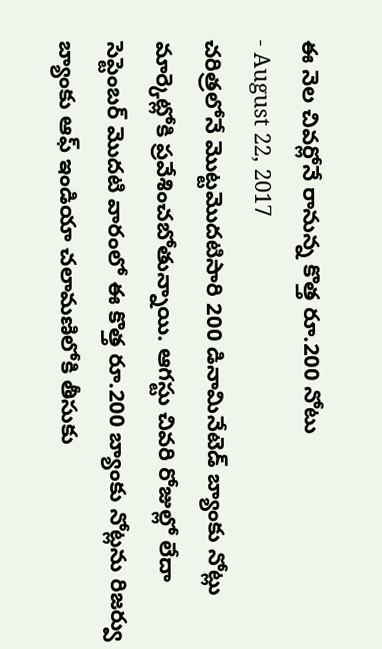ఈ నెల చివర్లోనే రానున్న కొత్త రూ.200 నోటు
- August 22, 2017
చరిత్రలోనే మొట్టమొదటిసారి 200 డినామినేటెడ్ బ్యాంకు నోట్లు మార్కెట్లోకి ప్రవేశించబోతున్నాయి. ఆగస్టు చివరి రోజుల్లో లేదా సెప్టెంబర్ మొదటి వారంలో ఈ కొత్త రూ.200 బ్యాంకు నోట్లను రిజర్వు బ్యాంకు ఆఫ్ ఇండియా చలామణిలోకి తీసుకు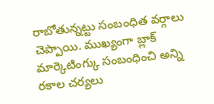రాబోతున్నట్టు సంబంధిత వర్గాలు చెప్పాయి. ముఖ్యంగా బ్లాక్ మార్కెటింగ్కు సంబంధించి అన్ని రకాల చర్యలు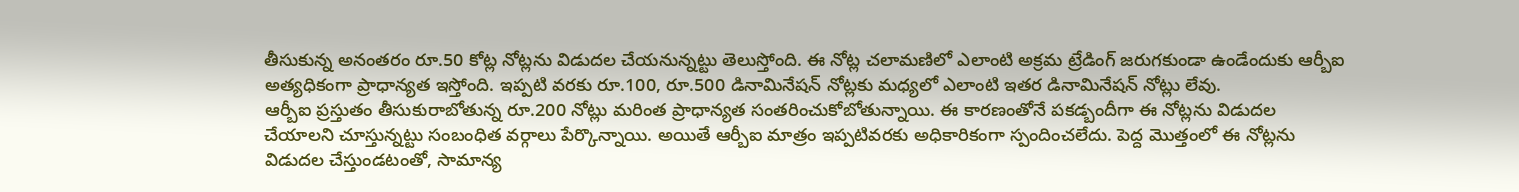తీసుకున్న అనంతరం రూ.50 కోట్ల నోట్లను విడుదల చేయనున్నట్టు తెలుస్తోంది. ఈ నోట్ల చలామణిలో ఎలాంటి అక్రమ ట్రేడింగ్ జరుగకుండా ఉండేందుకు ఆర్బీఐ అత్యధికంగా ప్రాధాన్యత ఇస్తోంది. ఇప్పటి వరకు రూ.100, రూ.500 డినామినేషన్ నోట్లకు మధ్యలో ఎలాంటి ఇతర డినామినేషన్ నోట్లు లేవు.
ఆర్బీఐ ప్రస్తుతం తీసుకురాబోతున్న రూ.200 నోట్లు మరింత ప్రాధాన్యత సంతరించుకోబోతున్నాయి. ఈ కారణంతోనే పకడ్బందీగా ఈ నోట్లను విడుదల చేయాలని చూస్తున్నట్టు సంబంధిత వర్గాలు పేర్కొన్నాయి. అయితే ఆర్బీఐ మాత్రం ఇప్పటివరకు అధికారికంగా స్పందించలేదు. పెద్ద మొత్తంలో ఈ నోట్లను విడుదల చేస్తుండటంతో, సామాన్య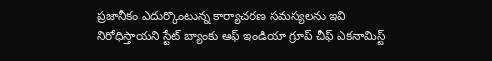ప్రజానీకం ఎదుర్కొంటున్న కార్యాచరణ సమస్యలను ఇవి నిరోధిస్తాయని స్టేట్ బ్యాంకు ఆఫ్ ఇండియా గ్రూప్ చీఫ్ ఎకనామిస్ట్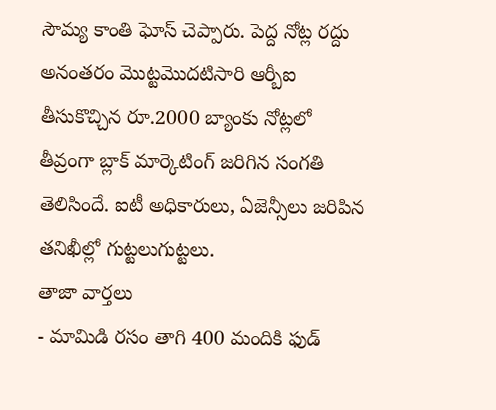సౌమ్య కాంతి ఘోస్ చెప్పారు. పెద్ద నోట్ల రద్దు అనంతరం మొట్టమొదటిసారి ఆర్బీఐ తీసుకొచ్చిన రూ.2000 బ్యాంకు నోట్లలో తీవ్రంగా బ్లాక్ మార్కెటింగ్ జరిగిన సంగతి తెలిసిందే. ఐటీ అధికారులు, ఏజెన్సీలు జరిపిన తనిఖీల్లో గుట్టలుగుట్టలు.
తాజా వార్తలు
- మామిడి రసం తాగి 400 మందికి ఫుడ్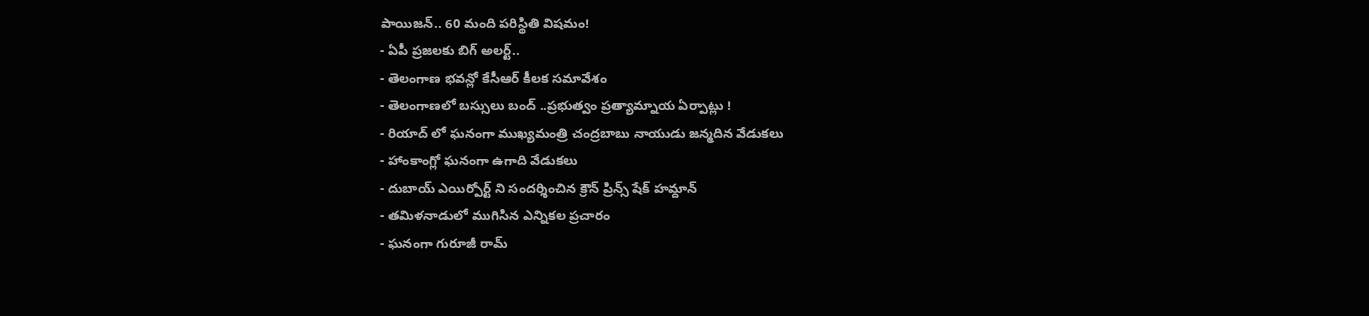పాయిజన్.. 60 మంది పరిస్థితి విషమం!
- ఏపీ ప్రజలకు బిగ్ అలర్ట్..
- తెలంగాణ భవన్లో కేసీఆర్ కీలక సమావేశం
- తెలంగాణలో బస్సులు బంద్ ..ప్రభుత్వం ప్రత్యామ్నాయ ఏర్పాట్లు !
- రియాద్ లో ఘనంగా ముఖ్యమంత్రి చంద్రబాబు నాయుడు జన్మదిన వేడుకలు
- హాంకాంగ్లో ఘనంగా ఉగాది వేడుకలు
- దుబాయ్ ఎయిర్పోర్ట్ ని సందర్శించిన క్రౌన్ ప్రిన్స్ షేక్ హమ్దాన్
- తమిళనాడులో ముగిసిన ఎన్నికల ప్రచారం
- ఘనంగా గురూజీ రామ్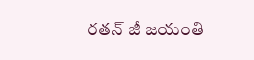రతన్ జీ జయంతి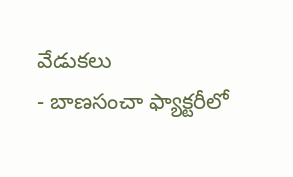వేడుకలు
- బాణసంచా ఫ్యాక్టరీలో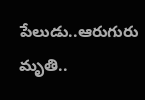పేలుడు..ఆరుగురు మృతి..